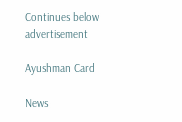Continues below advertisement

Ayushman Card

News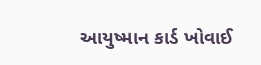આયુષ્માન કાર્ડ ખોવાઈ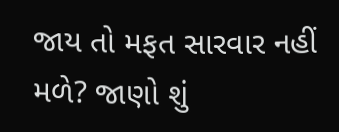જાય તો મફત સારવાર નહીં મળે? જાણો શું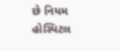છે નિયમ
હોસ્પિટલ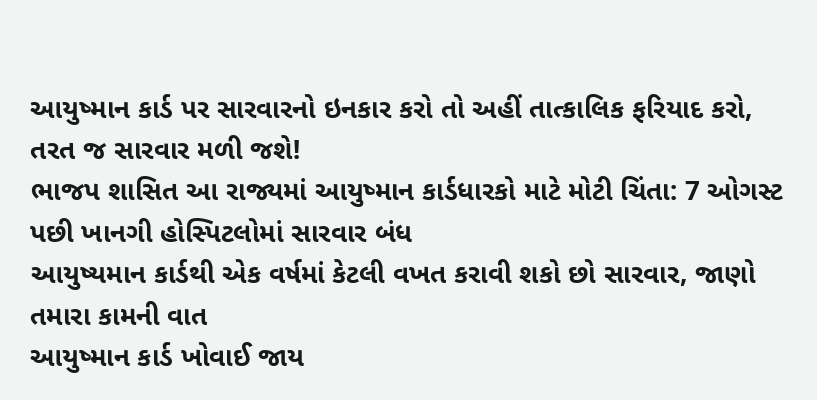આયુષ્માન કાર્ડ પર સારવારનો ઇનકાર કરો તો અહીં તાત્કાલિક ફરિયાદ કરો, તરત જ સારવાર મળી જશે!
ભાજપ શાસિત આ રાજ્યમાં આયુષ્માન કાર્ડધારકો માટે મોટી ચિંતા: 7 ઓગસ્ટ પછી ખાનગી હોસ્પિટલોમાં સારવાર બંધ
આયુષ્યમાન કાર્ડથી એક વર્ષમાં કેટલી વખત કરાવી શકો છો સારવાર, જાણો તમારા કામની વાત
આયુષ્માન કાર્ડ ખોવાઈ જાય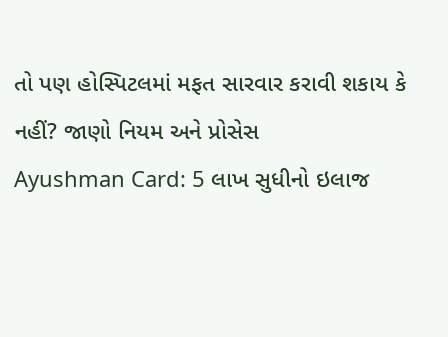તો પણ હોસ્પિટલમાં મફત સારવાર કરાવી શકાય કે નહીં? જાણો નિયમ અને પ્રોસેસ
Ayushman Card: 5 લાખ સુધીનો ઇલાજ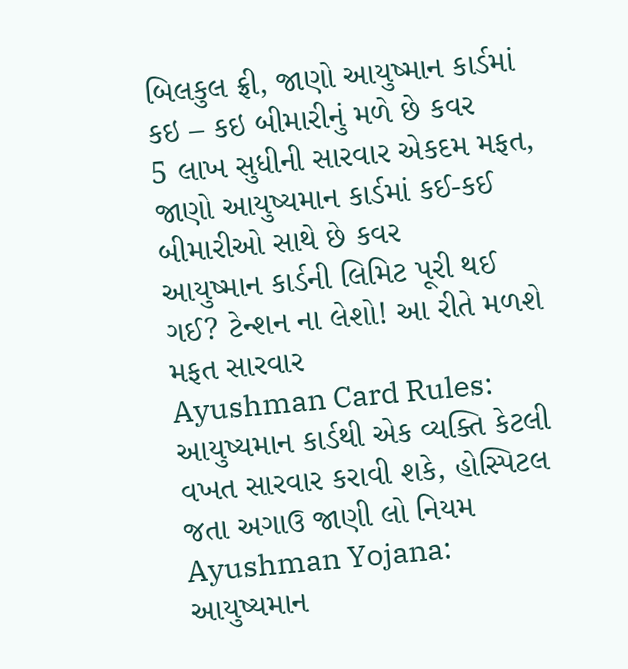બિલકુલ ફ્રી, જાણો આયુષ્માન કાર્ડમાં કઇ – કઇ બીમારીનું મળે છે કવર
5 લાખ સુધીની સારવાર એકદમ મફત, જાણો આયુષ્યમાન કાર્ડમાં કઈ-કઈ બીમારીઓ સાથે છે કવર
આયુષ્માન કાર્ડની લિમિટ પૂરી થઈ ગઈ? ટેન્શન ના લેશો! આ રીતે મળશે મફત સારવાર
Ayushman Card Rules: આયુષ્યમાન કાર્ડથી એક વ્યક્તિ કેટલી વખત સારવાર કરાવી શકે, હોસ્પિટલ જતા અગાઉ જાણી લો નિયમ
Ayushman Yojana: આયુષ્યમાન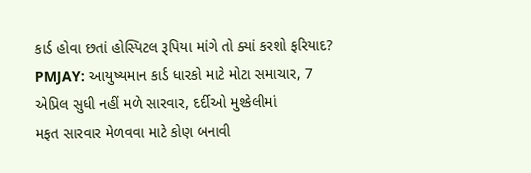કાર્ડ હોવા છતાં હોસ્પિટલ રૂપિયા માંગે તો ક્યાં કરશો ફરિયાદ?
PMJAY: આયુષ્યમાન કાર્ડ ધારકો માટે મોટા સમાચાર, 7 એપ્રિલ સુધી નહીં મળે સારવાર, દર્દીઓ મુશ્કેલીમાં
મફત સારવાર મેળવવા માટે કોણ બનાવી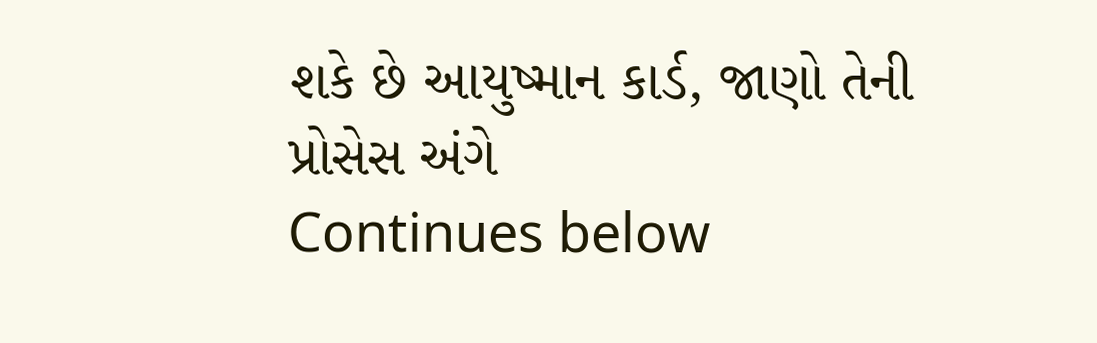શકે છે આયુષ્માન કાર્ડ, જાણો તેની પ્રોસેસ અંગે
Continues below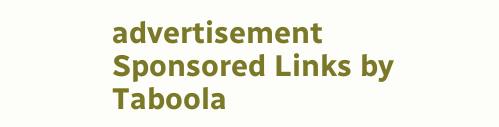advertisement
Sponsored Links by Taboola